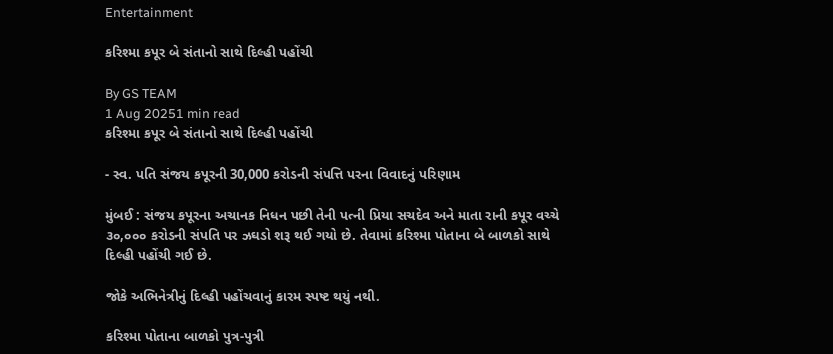Entertainment

કરિશ્મા કપૂર બે સંતાનો સાથે દિલ્હી પહોંચી

By GS TEAM
1 Aug 20251 min read
કરિશ્મા કપૂર બે સંતાનો સાથે દિલ્હી પહોંચી

- સ્વ. પતિ સંજય કપૂરની 30,000 કરોડની સંપત્તિ પરના વિવાદનું પરિણામ

મુંબઈ : સંજય કપૂરના અચાનક નિધન પછી તેની પત્ની પ્રિયા સચદેવ અને માતા રાની કપૂર વચ્ચે ૩૦,૦૦૦ કરોડની સંપતિ પર ઝઘડો શરૂ થઈ ગયો છે. તેવામાં કરિશ્મા પોતાના બે બાળકો સાથે દિલ્હી પહોંચી ગઈ છે.

જોકે અભિનેત્રીનું દિલ્હી પહોંચવાનું કારમ સ્પષ્ટ થયું નથી.

કરિશ્મા પોતાના બાળકો પુત્ર-પુત્રી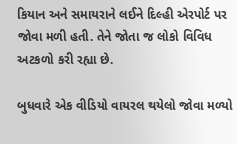કિયાન અને સમાયરાને લઈને દિલ્હી એરપોર્ટ પર જોવા મળી હતી. તેને જોતા જ લોકો વિવિધ અટકળો કરી રહ્યા છે.

બુધવારે એક વીડિયો વાયરલ થયેલો જોવા મળ્યો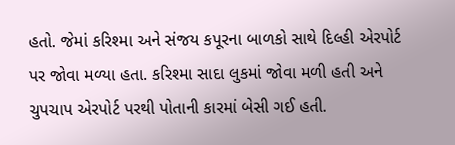હતો. જેમાં કરિશ્મા અને સંજય કપૂરના બાળકો સાથે દિલ્હી એરપોર્ટ પર જોવા મળ્યા હતા. કરિશ્મા સાદા લુકમાં જોવા મળી હતી અને ચુપચાપ એરપોર્ટ પરથી પોતાની કારમાં બેસી ગઈ હતી.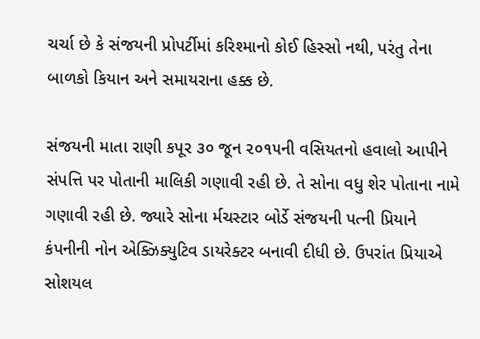ચર્ચા છે કે સંજયની પ્રોપર્ટીમાં કરિશ્માનો કોઈ હિસ્સો નથી, પરંતુ તેના બાળકો કિયાન અને સમાયરાના હક્ક છે.

સંજયની માતા રાણી કપૂર ૩૦ જૂન ૨૦૧૫ની વસિયતનો હવાલો આપીને સંપત્તિ પર પોતાની માલિકી ગણાવી રહી છે. તે સોના વધુ શેર પોતાના નામે ગણાવી રહી છે. જ્યારે સોના ર્મચસ્ટાર બોર્ડે સંજયની પત્ની પ્રિયાને કંપનીની નોન એક્ઝિક્યુટિવ ડાયરેક્ટર બનાવી દીધી છે. ઉપરાંત પ્રિયાએ સોશયલ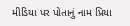મીડિયા પર પોતાનું નામ પ્રિયા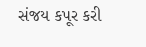સંજય કપૂર કરી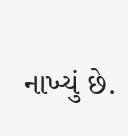નાખ્યું છે.